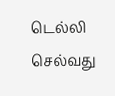டெல்லி செல்வது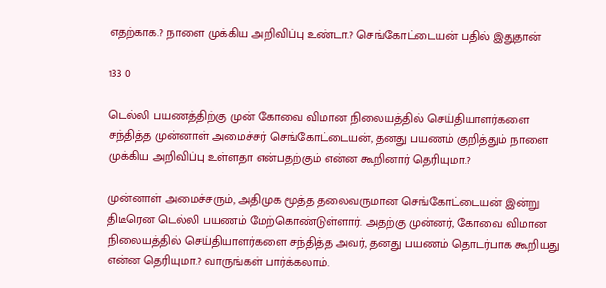எதற்காக.? நாளை முக்கிய அறிவிப்பு உண்டா.? செங்கோட்டையன் பதில் இதுதான்

133 0

டெல்லி பயணத்திற்கு முன் கோவை விமான நிலையத்தில் செய்தியாளர்களை சந்தித்த முன்னாள் அமைச்சர் செங்கோட்டையன், தனது பயணம் குறித்தும் நாளை முக்கிய அறிவிப்பு உள்ளதா என்பதற்கும் என்ன கூறினார் தெரியுமா.?

முன்னாள் அமைச்சரும், அதிமுக மூத்த தலைவருமான செங்கோட்டையன் இன்று திடீரென டெல்லி பயணம் மேற்கொண்டுள்ளார். அதற்கு முன்னர், கோவை விமான நிலையத்தில் செய்தியாளர்களை சந்தித்த அவர், தனது பயணம் தொடர்பாக கூறியது என்ன தெரியுமா.? வாருங்கள் பார்க்கலாம்.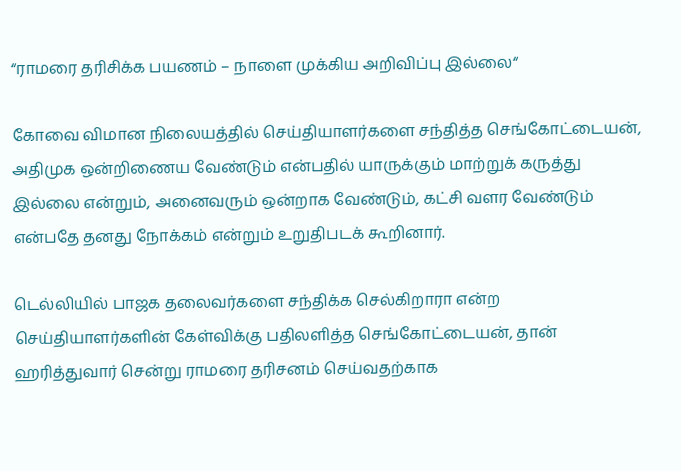“ராமரை தரிசிக்க பயணம் – நாளை முக்கிய அறிவிப்பு இல்லை“

கோவை விமான நிலையத்தில் செய்தியாளர்களை சந்தித்த செங்கோட்டையன், அதிமுக ஒன்றிணைய வேண்டும் என்பதில் யாருக்கும் மாற்றுக் கருத்து இல்லை என்றும், அனைவரும் ஒன்றாக வேண்டும், கட்சி வளர வேண்டும் என்பதே தனது நோக்கம் என்றும் உறுதிபடக் கூறினார்.

டெல்லியில் பாஜக தலைவர்களை சந்திக்க செல்கிறாரா என்ற செய்தியாளர்களின் கேள்விக்கு பதிலளித்த செங்கோட்டையன், தான் ஹரித்துவார் சென்று ராமரை தரிசனம் செய்வதற்காக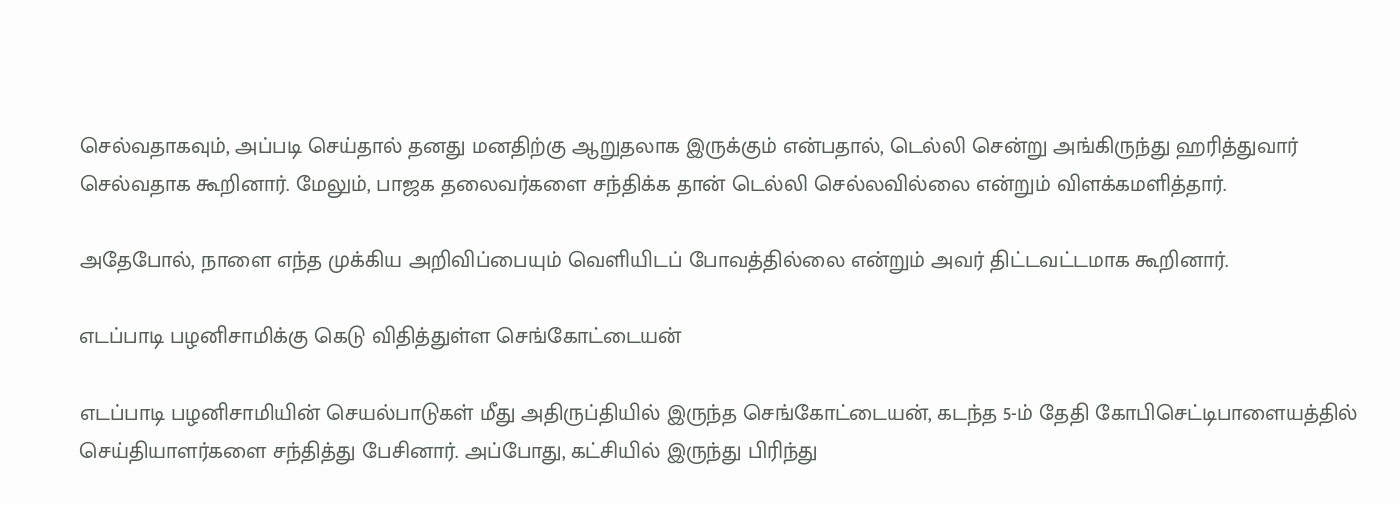செல்வதாகவும், அப்படி செய்தால் தனது மனதிற்கு ஆறுதலாக இருக்கும் என்பதால், டெல்லி சென்று அங்கிருந்து ஹரித்துவார் செல்வதாக கூறினார். மேலும், பாஜக தலைவர்களை சந்திக்க தான் டெல்லி செல்லவில்லை என்றும் விளக்கமளித்தார்.

அதேபோல், நாளை எந்த முக்கிய அறிவிப்பையும் வெளியிடப் போவத்தில்லை என்றும் அவர் திட்டவட்டமாக கூறினார்.

எடப்பாடி பழனிசாமிக்கு கெடு விதித்துள்ள செங்கோட்டையன்

எடப்பாடி பழனிசாமியின் செயல்பாடுகள் மீது அதிருப்தியில் இருந்த செங்கோட்டையன், கடந்த 5-ம் தேதி கோபிசெட்டிபாளையத்தில் செய்தியாளர்களை சந்தித்து பேசினார். அப்போது, கட்சியில் இருந்து பிரிந்து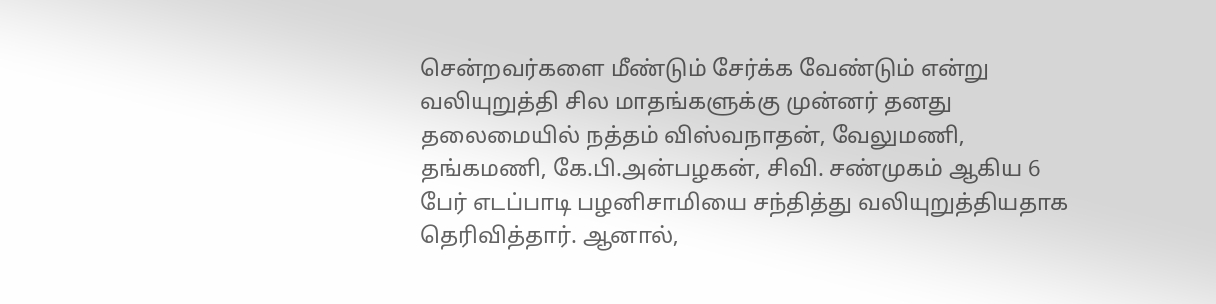சென்றவர்களை மீண்டும் சேர்க்க வேண்டும் என்று வலியுறுத்தி சில மாதங்களுக்கு முன்னர் தனது தலைமையில் நத்தம் விஸ்வநாதன், வேலுமணி, தங்கமணி, கே.பி.அன்பழகன், சிவி. சண்முகம் ஆகிய 6 பேர் எடப்பாடி பழனிசாமியை சந்தித்து வலியுறுத்தியதாக தெரிவித்தார். ஆனால்,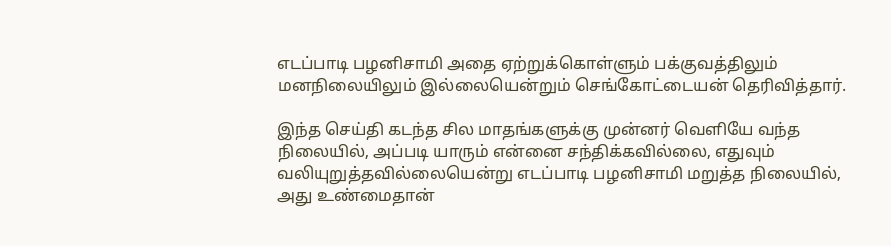எடப்பாடி பழனிசாமி அதை ஏற்றுக்கொள்ளும் பக்குவத்திலும் மனநிலையிலும் இல்லையென்றும் செங்கோட்டையன் தெரிவித்தார்.

இந்த செய்தி கடந்த சில மாதங்களுக்கு முன்னர் வெளியே வந்த நிலையில், அப்படி யாரும் என்னை சந்திக்கவில்லை, எதுவும் வலியுறுத்தவில்லையென்று எடப்பாடி பழனிசாமி மறுத்த நிலையில், அது உண்மைதான்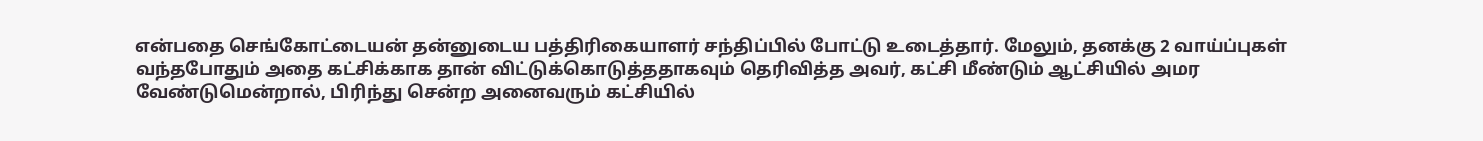என்பதை செங்கோட்டையன் தன்னுடைய பத்திரிகையாளர் சந்திப்பில் போட்டு உடைத்தார். மேலும், தனக்கு 2 வாய்ப்புகள் வந்தபோதும் அதை கட்சிக்காக தான் விட்டுக்கொடுத்ததாகவும் தெரிவித்த அவர், கட்சி மீண்டும் ஆட்சியில் அமர வேண்டுமென்றால், பிரிந்து சென்ற அனைவரும் கட்சியில்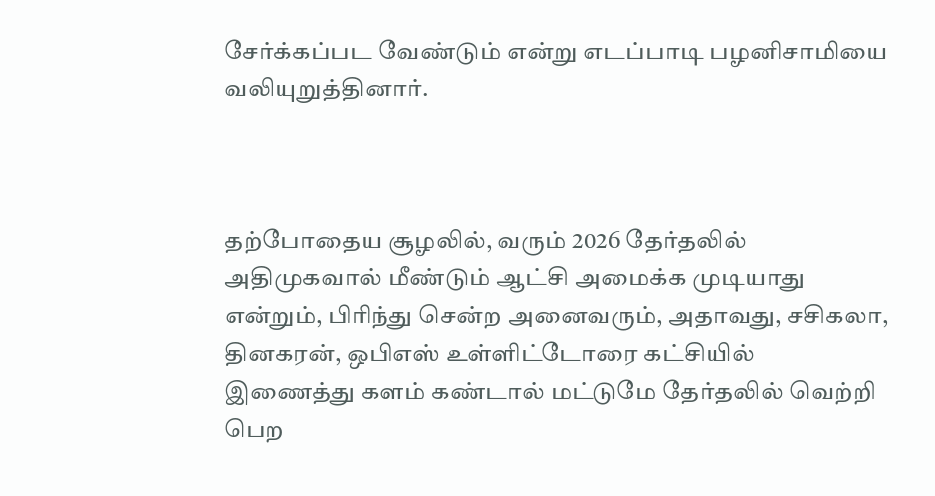சேர்க்கப்பட வேண்டும் என்று எடப்பாடி பழனிசாமியை வலியுறுத்தினார்.



தற்போதைய சூழலில், வரும் 2026 தேர்தலில் அதிமுகவால் மீண்டும் ஆட்சி அமைக்க முடியாது என்றும், பிரிந்து சென்ற அனைவரும், அதாவது, சசிகலா, தினகரன், ஒபிஎஸ் உள்ளிட்டோரை கட்சியில் இணைத்து களம் கண்டால் மட்டுமே தேர்தலில் வெற்றி பெற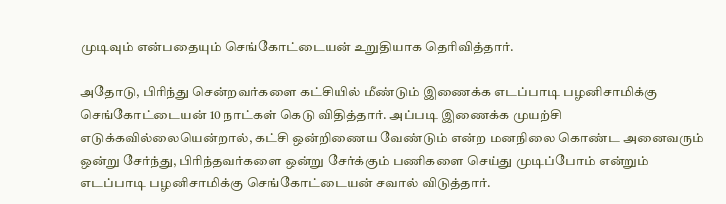முடிவும் என்பதையும் செங்கோட்டையன் உறுதியாக தெரிவித்தார்.

அதோடு, பிரிந்து சென்றவர்களை கட்சியில் மீண்டும் இணைக்க எடப்பாடி பழனிசாமிக்கு செங்கோட்டையன் 10 நாட்கள் கெடு விதித்தார். அப்படி இணைக்க முயற்சி எடுக்கவில்லையென்றால், கட்சி ஒன்றிணைய வேண்டும் என்ற மனநிலை கொண்ட அனைவரும் ஒன்று சேர்ந்து, பிரிந்தவர்களை ஒன்று சேர்க்கும் பணிகளை செய்து முடிப்போம் என்றும் எடப்பாடி பழனிசாமிக்கு செங்கோட்டையன் சவால் விடுத்தார்.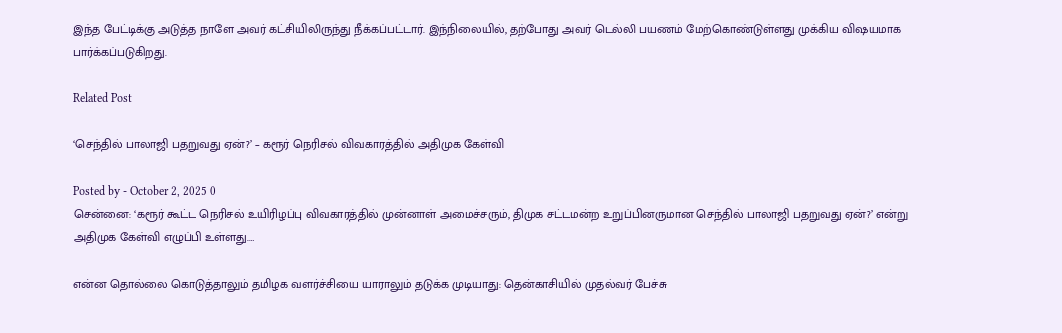இந்த பேட்டிக்கு அடுத்த நாளே அவர் கட்சியிலிருந்து நீக்கப்பட்டார். இந்நிலையில், தற்போது அவர் டெல்லி பயணம் மேற்கொண்டுள்ளது முக்கிய விஷயமாக பார்க்கப்படுகிறது.

Related Post

‘செந்தில் பாலாஜி பதறுவது ஏன்?’ – கரூர் நெரிசல் விவகாரத்தில் அதிமுக கேள்வி

Posted by - October 2, 2025 0
சென்னை: ‘கரூர் கூட்ட நெரிசல் உயிரிழப்பு விவகாரத்தில் முன்னாள் அமைச்சரும், திமுக சட்டமன்ற உறுப்பினருமான செந்தில் பாலாஜி பதறுவது ஏன்?’ என்று அதிமுக கேள்வி எழுப்பி உள்ளது.…

என்ன தொல்லை கொடுத்தாலும் தமிழக வளர்ச்சியை யாராலும் தடுக்க முடியாது: தென்காசியில் முதல்வர் பேச்சு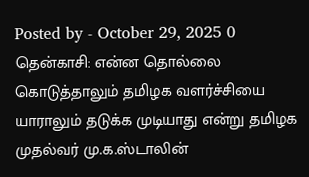Posted by - October 29, 2025 0
தென்காசி: என்ன தொல்லை கொடுத்தாலும் தமிழக வளர்ச்சியை யாராலும் தடுக்க முடியாது என்று தமிழக முதல்வர் மு.க.ஸ்டாலின்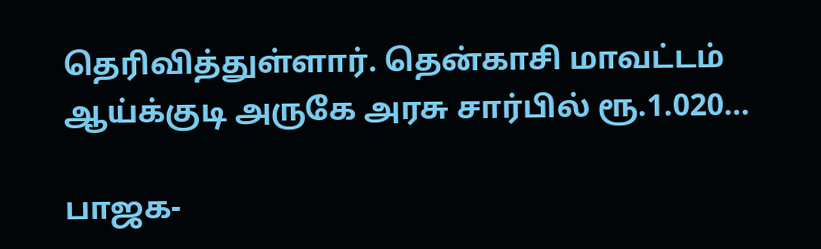தெரிவித்துள்ளார். தென்காசி மாவட்டம் ஆய்க்குடி அருகே அரசு சார்பில் ரூ.1.020…

பாஜக-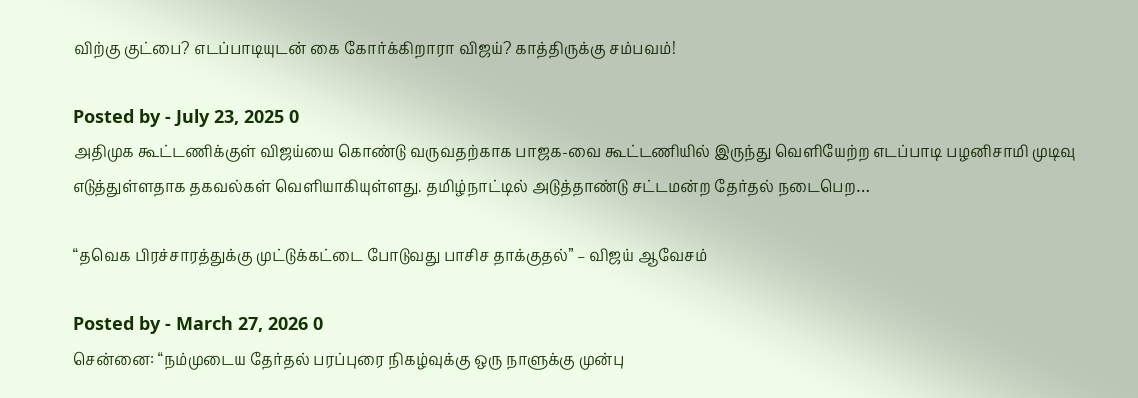விற்கு குட்பை? எடப்பாடியுடன் கை கோர்க்கிறாரா விஜய்? காத்திருக்கு சம்பவம்!

Posted by - July 23, 2025 0
அதிமுக கூட்டணிக்குள் விஜய்யை கொண்டு வருவதற்காக பாஜக-வை கூட்டணியில் இருந்து வெளியேற்ற எடப்பாடி பழனிசாமி முடிவு எடுத்துள்ளதாக தகவல்கள் வெளியாகியுள்ளது. தமிழ்நாட்டில் அடுத்தாண்டு சட்டமன்ற தேர்தல் நடைபெற…

“தவெக பிரச்சாரத்துக்கு முட்டுக்கட்டை போடுவது பாசிச தாக்குதல்” – விஜய் ஆவேசம்

Posted by - March 27, 2026 0
சென்னை: “நம்முடைய தேர்தல் பரப்புரை நிகழ்வுக்கு ஒரு நாளுக்கு முன்பு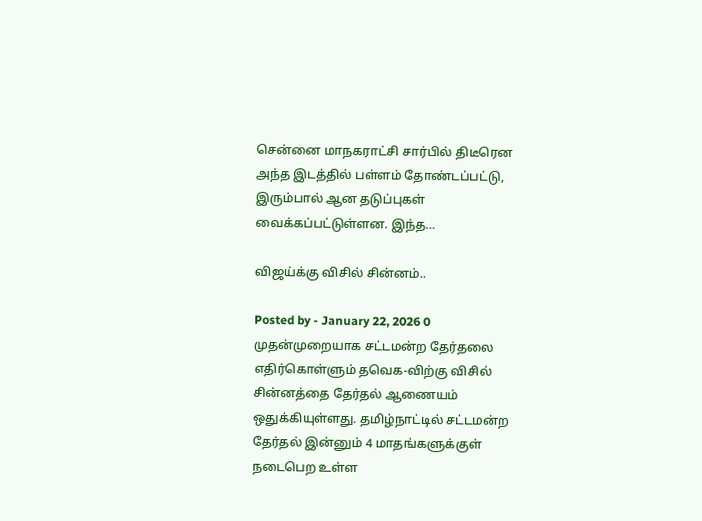சென்னை மாநகராட்சி சார்பில் திடீரென அந்த இடத்தில் பள்ளம் தோண்டப்பட்டு, இரும்பால் ஆன தடுப்புகள் வைக்கப்பட்டுள்ளன. இந்த…

விஜய்க்கு விசில் சின்னம்..

Posted by - January 22, 2026 0
முதன்முறையாக சட்டமன்ற தேர்தலை எதிர்கொள்ளும் தவெக-விற்கு விசில் சின்னத்தை தேர்தல் ஆணையம் ஒதுக்கியுள்ளது. தமிழ்நாட்டில் சட்டமன்ற தேர்தல் இன்னும் 4 மாதங்களுக்குள் நடைபெற உள்ள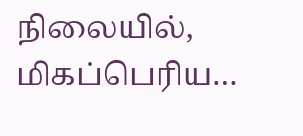நிலையில், மிகப்பெரிய…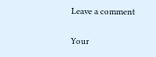Leave a comment

Your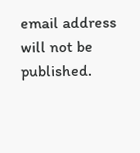email address will not be published.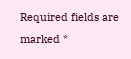Required fields are marked *